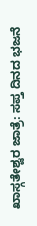ಖಾಸ್ಗತೇಶ್ವರ ಜಾತ್ರೆ: ಸಪ್ತ ದಿನದ ಭಜನೆ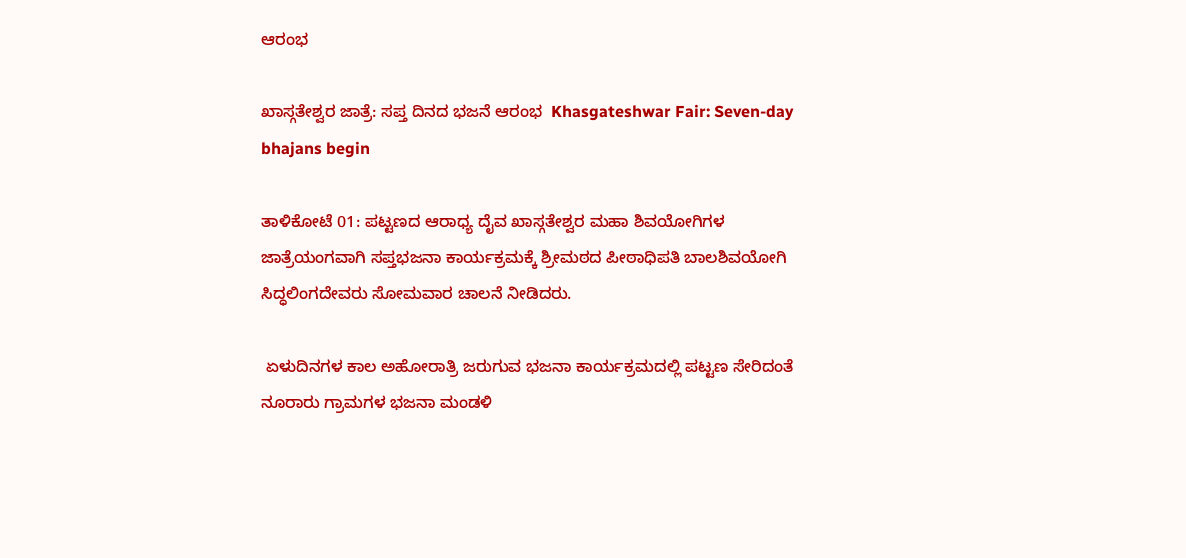ಆರಂಭ

ಖಾಸ್ಗತೇಶ್ವರ ಜಾತ್ರೆ: ಸಪ್ತ ದಿನದ ಭಜನೆ ಆರಂಭ  Khasgateshwar Fair: Seven-day bhajans begin

ತಾಳಿಕೋಟೆ 01: ಪಟ್ಟಣದ ಆರಾಧ್ಯ ದೈವ ಖಾಸ್ಗತೇಶ್ವರ ಮಹಾ ಶಿವಯೋಗಿಗಳ ಜಾತ್ರೆಯಂಗವಾಗಿ ಸಪ್ತಭಜನಾ ಕಾರ್ಯಕ್ರಮಕ್ಕೆ ಶ್ರೀಮಠದ ಪೀಠಾಧಿಪತಿ ಬಾಲಶಿವಯೋಗಿ ಸಿದ್ಧಲಿಂಗದೇವರು ಸೋಮವಾರ ಚಾಲನೆ ನೀಡಿದರು.

 ಏಳುದಿನಗಳ ಕಾಲ ಅಹೋರಾತ್ರಿ ಜರುಗುವ ಭಜನಾ ಕಾರ್ಯಕ್ರಮದಲ್ಲಿ ಪಟ್ಟಣ ಸೇರಿದಂತೆ ನೂರಾರು ಗ್ರಾಮಗಳ ಭಜನಾ ಮಂಡಳಿ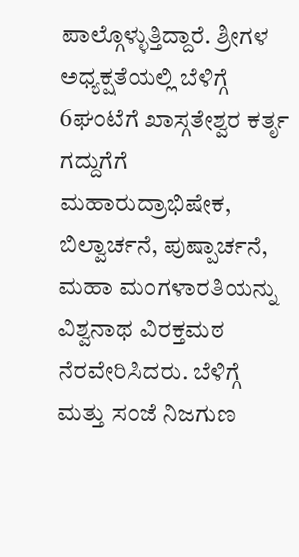ಪಾಲ್ಗೊಳ್ಳುತ್ತಿದ್ದಾರೆ. ಶ್ರೀಗಳ ಅಧ್ಯಕ್ಷತೆಯಲ್ಲಿ ಬೆಳಿಗ್ಗೆ 6ಘಂಟೆಗೆ ಖಾಸ್ಗತೇಶ್ವರ ಕರ್ತೃ ಗದ್ದುಗೆಗೆ ಮಹಾರುದ್ರಾಭಿಷೇಕ, ಬಿಲ್ವಾರ್ಚನೆ, ಪುಷ್ಪಾರ್ಚನೆ, ಮಹಾ ಮಂಗಳಾರತಿಯನ್ನು ವಿಶ್ವನಾಥ ವಿರಕ್ತಮಠ ನೆರವೇರಿಸಿದರು. ಬೆಳಿಗ್ಗೆ ಮತ್ತು ಸಂಜೆ ನಿಜಗುಣ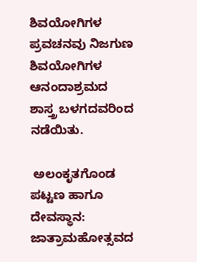ಶಿವಯೋಗಿಗಳ ಪ್ರವಚನವು ನಿಜಗುಣ ಶಿವಯೋಗಿಗಳ ಆನಂದಾಶ್ರಮದ ಶಾಸ್ತ್ರ ಬಳಗದವರಿಂದ ನಡೆಯಿತು.

 ಅಲಂಕೃತಗೊಂಡ ಪಟ್ಟಣ ಹಾಗೂ ದೇವಸ್ಥಾನ: ಜಾತ್ರಾಮಹೋತ್ಸವದ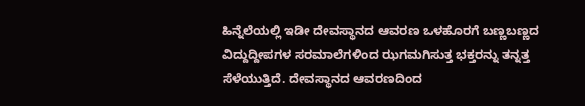ಹಿನ್ನೆಲೆಯಲ್ಲಿ ಇಡೀ ದೇವಸ್ಥಾನದ ಆವರಣ ಒಳಹೊರಗೆ ಬಣ್ಣಬಣ್ಣದ ವಿದ್ದುದ್ದೀಪಗಳ ಸರಮಾಲೆಗಳಿಂದ ಝಗಮಗಿಸುತ್ತ ಭಕ್ತರನ್ನು ತನ್ನತ್ತ ಸೆಳೆಯುತ್ತಿದೆ. ದೇವಸ್ಥಾನದ ಆವರಣದಿಂದ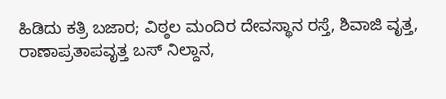ಹಿಡಿದು ಕತ್ರಿ ಬಜಾರ; ವಿಠ್ಠಲ ಮಂದಿರ ದೇವಸ್ಥಾನ ರಸ್ತೆ, ಶಿವಾಜಿ ವೃತ್ತ, ರಾಣಾಪ್ರತಾಪವೃತ್ತ ಬಸ್ ನಿಲ್ದಾನ,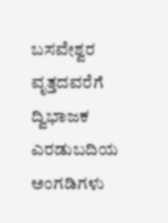ಬಸವೇಶ್ವರ ವೃತ್ತದವರೆಗೆ ದ್ವಿಭಾಜಕ ಎರಡುಬದಿಯ ಅಂಗಡಿಗಳು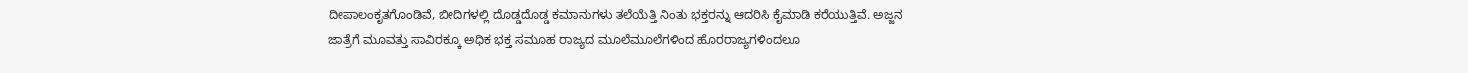ದೀಪಾಲಂಕೃತಗೊಂಡಿವೆ, ಬೀದಿಗಳಲ್ಲಿ ದೊಡ್ಡದೊಡ್ಡ ಕಮಾನುಗಳು ತಲೆಯೆತ್ತಿ ನಿಂತು ಭಕ್ತರನ್ನು ಆದರಿಸಿ ಕೈಮಾಡಿ ಕರೆಯುತ್ತಿವೆ. ಅಜ್ಜನ ಜಾತ್ರೆಗೆ ಮೂವತ್ತು ಸಾವಿರಕ್ಕೂ ಅಧಿಕ ಭಕ್ತ ಸಮೂಹ ರಾಜ್ಯದ ಮೂಲೆಮೂಲೆಗಳಿಂದ ಹೊರರಾಜ್ಯಗಳಿಂದಲೂ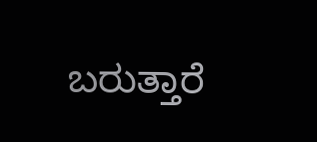ಬರುತ್ತಾರೆ